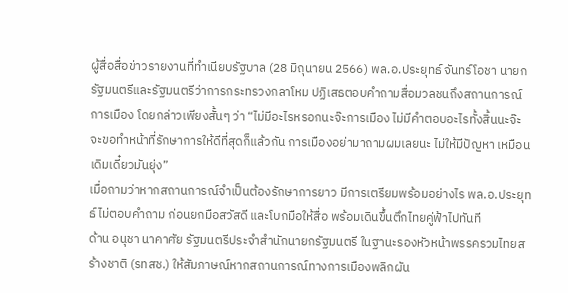ผู้สื่อสื่อข่าวรายงานที่ทำเนียบรัฐบาล (28 มิถุนายน 2566) พล.อ.ประยุทธ์ จันทร์โอชา นายกรัฐมนตรีและรัฐมนตรีว่าการกระทรวงกลาโหม ปฏิเสธตอบคำถามสื่อมวลชนถึงสถานการณ์การเมือง โดยกล่าวเพียงสั้นๆ ว่า “ไม่มีอะไรหรอกนะจ๊ะการเมือง ไม่มีคำตอบอะไรทั้งสิ้นนะจ๊ะ จะขอทำหน้าที่รักษาการให้ดีที่สุดก็แล้วกัน การเมืองอย่ามาถามผมเลยนะ ไม่ให้มีปัญหา เหมือนเดิมเดี๋ยวมันยุ่ง”
เมื่อถามว่าหากสถานการณ์จำเป็นต้องรักษาการยาว มีการเตรียมพร้อมอย่างไร พล.อ.ประยุทธ์ ไม่ตอบคำถาม ก่อนยกมือสวัสดี และโบกมือให้สื่อ พร้อมเดินขึ้นตึกไทยคู่ฟ้าไปทันที
ด้าน อนุชา นาคาศัย รัฐมนตรีประจำสำนักนายกรัฐมนตรี ในฐานะรองหัวหน้าพรรครวมไทยสร้างชาติ (รทสช.) ให้สัมภาษณ์หากสถานการณ์ทางการเมืองพลิกผัน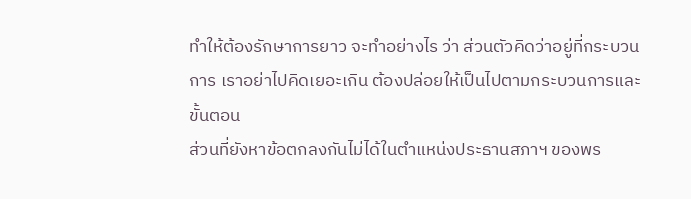ทำให้ต้องรักษาการยาว จะทำอย่างไร ว่า ส่วนตัวคิดว่าอยู่ที่กระบวนการ เราอย่าไปคิดเยอะเกิน ต้องปล่อยให้เป็นไปตามกระบวนการและขั้นตอน
ส่วนที่ยังหาข้อตกลงกันไม่ได้ในตำแหน่งประธานสภาฯ ของพร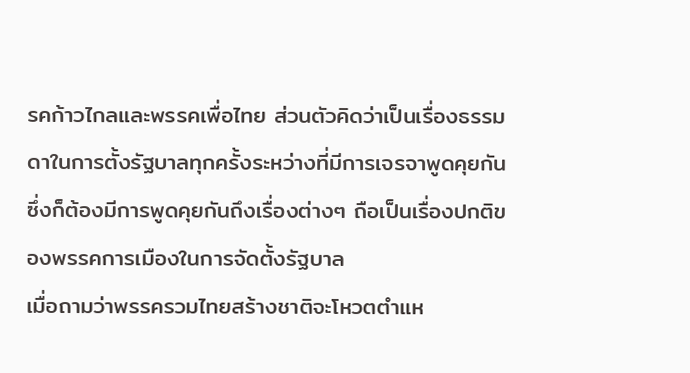รคก้าวไกลและพรรคเพื่อไทย ส่วนตัวคิดว่าเป็นเรื่องธรรมดาในการตั้งรัฐบาลทุกครั้งระหว่างที่มีการเจรจาพูดคุยกัน ซึ่งก็ต้องมีการพูดคุยกันถึงเรื่องต่างๆ ถือเป็นเรื่องปกติของพรรคการเมืองในการจัดตั้งรัฐบาล
เมื่อถามว่าพรรครวมไทยสร้างชาติจะโหวตตำแห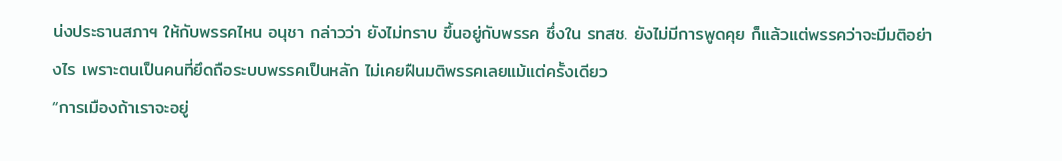น่งประธานสภาฯ ให้กับพรรคไหน อนุชา กล่าวว่า ยังไม่ทราบ ขึ้นอยู่กับพรรค ซึ่งใน รทสช. ยังไม่มีการพูดคุย ก็แล้วแต่พรรคว่าจะมีมติอย่างไร เพราะตนเป็นคนที่ยึดถือระบบพรรคเป็นหลัก ไม่เคยฝืนมติพรรคเลยแม้แต่ครั้งเดียว
“การเมืองถ้าเราจะอยู่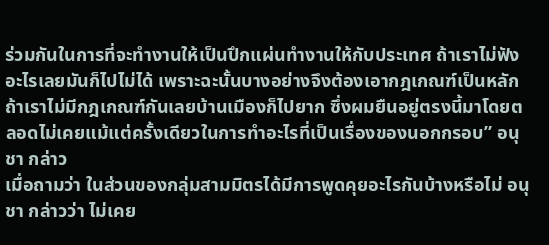ร่วมกันในการที่จะทำงานให้เป็นปึกแผ่นทำงานให้กับประเทศ ถ้าเราไม่ฟังอะไรเลยมันก็ไปไม่ได้ เพราะฉะนั้นบางอย่างจึงต้องเอากฎเกณฑ์เป็นหลัก ถ้าเราไม่มีกฎเกณฑ์กันเลยบ้านเมืองก็ไปยาก ซึ่งผมยืนอยู่ตรงนี้มาโดยตลอดไม่เคยแม้แต่ครั้งเดียวในการทำอะไรที่เป็นเรื่องของนอกกรอบ” อนุชา กล่าว
เมื่อถามว่า ในส่วนของกลุ่มสามมิตรได้มีการพูดคุยอะไรกันบ้างหรือไม่ อนุชา กล่าวว่า ไม่เคย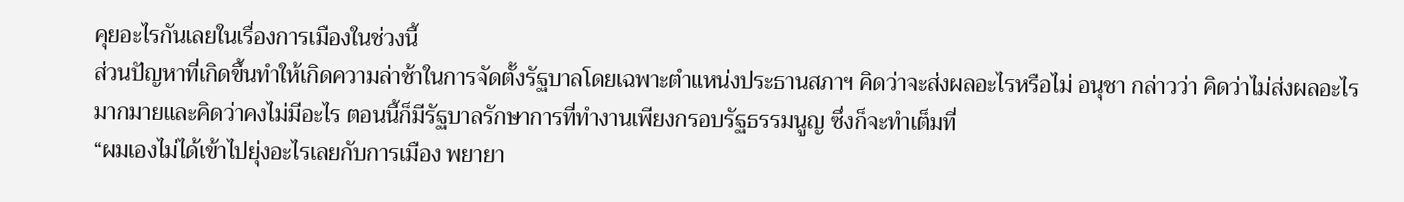คุยอะไรกันเลยในเรื่องการเมืองในช่วงนี้
ส่วนปัญหาที่เกิดขึ้นทำให้เกิดความล่าช้าในการจัดตั้งรัฐบาลโดยเฉพาะตำแหน่งประธานสภาฯ คิดว่าจะส่งผลอะไรหรือไม่ อนุชา กล่าวว่า คิดว่าไม่ส่งผลอะไรมากมายและคิดว่าคงไม่มีอะไร ตอนนี้ก็มีรัฐบาลรักษาการที่ทำงานเพียงกรอบรัฐธรรมนูญ ซึ่งก็จะทำเต็มที่
“ผมเองไม่ได้เข้าไปยุ่งอะไรเลยกับการเมือง พยายา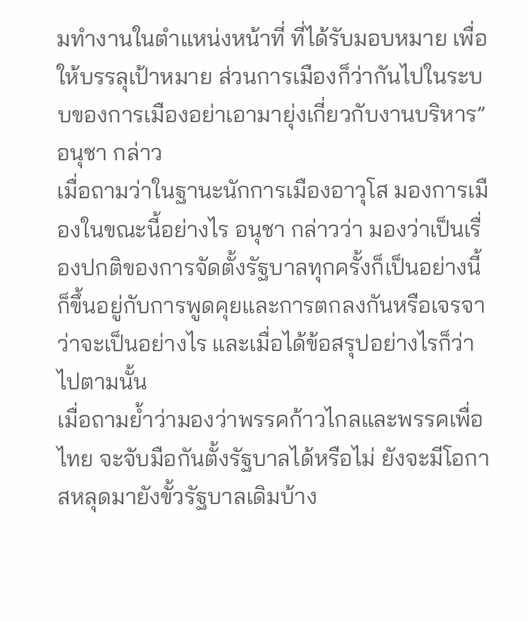มทำงานในตำแหน่งหน้าที่ ที่ได้รับมอบหมาย เพื่อให้บรรลุเป้าหมาย ส่วนการเมืองก็ว่ากันไปในระบบของการเมืองอย่าเอามายุ่งเกี่ยวกับงานบริหาร” อนุชา กล่าว
เมื่อถามว่าในฐานะนักการเมืองอาวุโส มองการเมืองในขณะนี้อย่างไร อนุชา กล่าวว่า มองว่าเป็นเรื่องปกติของการจัดตั้งรัฐบาลทุกครั้งก็เป็นอย่างนี้ ก็ขึ้นอยู่กับการพูดคุยและการตกลงกันหรือเจรจาว่าจะเป็นอย่างไร และเมื่อได้ข้อสรุปอย่างไรก็ว่าไปตามนั้น
เมื่อถามย้ำว่ามองว่าพรรคก้าวไกลและพรรคเพื่อไทย จะจับมือกันตั้งรัฐบาลได้หรือไม่ ยังจะมีโอกาสหลุดมายังขั้วรัฐบาลเดิมบ้าง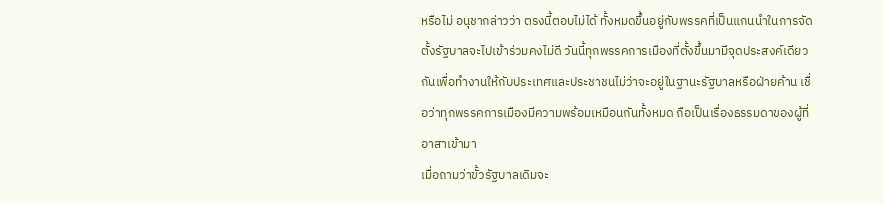หรือไม่ อนุชากล่าวว่า ตรงนี้ตอบไม่ได้ ทั้งหมดขึ้นอยู่กับพรรคที่เป็นแกนนำในการจัดตั้งรัฐบาลจะไปเข้าร่วมคงไม่ดี วันนี้ทุกพรรคการเมืองที่ตั้งขึ้นมามีจุดประสงค์เดียวกันเพื่อทำงานให้กับประเทศและประชาชนไม่ว่าจะอยู่ในฐานะรัฐบาลหรือฝ่ายค้าน เชื่อว่าทุกพรรคการเมืองมีความพร้อมเหมือนกันทั้งหมด ถือเป็นเรื่องธรรมดาของผู้ที่อาสาเข้ามา
เมื่อถามว่าขั้วรัฐบาลเดิมจะ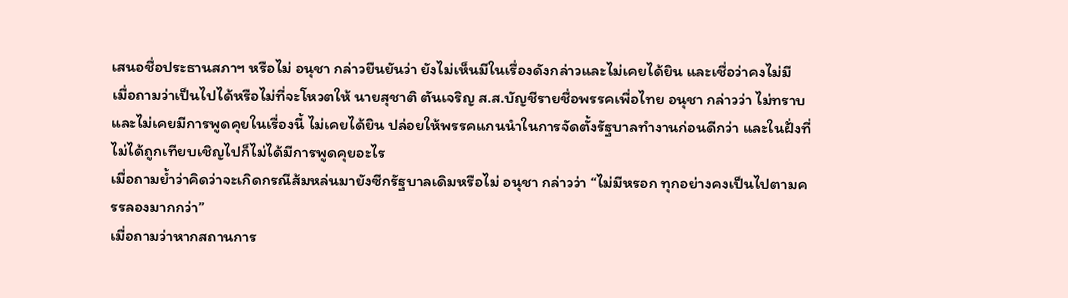เสนอชื่อประธานสภาฯ หรือไม่ อนุชา กล่าวยืนยันว่า ยังไม่เห็นมีในเรื่องดังกล่าวและไม่เคยได้ยิน และเชื่อว่าคงไม่มี
เมื่อถามว่าเป็นไปได้หรือไม่ที่จะโหวตให้ นายสุชาติ ตันเจริญ ส.ส.บัญชีรายชื่อพรรคเพื่อไทย อนุชา กล่าวว่า ไม่ทราบและไม่เคยมีการพูดคุยในเรื่องนี้ ไม่เคยได้ยิน ปล่อยให้พรรคแกนนำในการจัดตั้งรัฐบาลทำงานก่อนดีกว่า และในฝั่งที่ไม่ได้ถูกเทียบเชิญไปก็ไม่ได้มีการพูดคุยอะไร
เมื่อถามย้ำว่าคิดว่าจะเกิดกรณีส้มหล่นมายังซีกรัฐบาลเดิมหรือไม่ อนุชา กล่าวว่า “ไม่มีหรอก ทุกอย่างคงเป็นไปตามครรลองมากกว่า”
เมื่อถามว่าหากสถานการ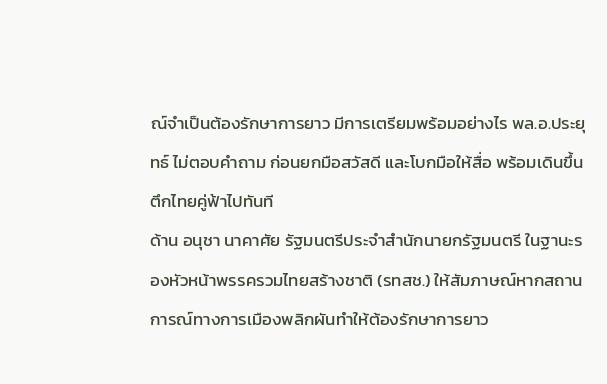ณ์จำเป็นต้องรักษาการยาว มีการเตรียมพร้อมอย่างไร พล.อ.ประยุทธ์ ไม่ตอบคำถาม ก่อนยกมือสวัสดี และโบกมือให้สื่อ พร้อมเดินขึ้นตึกไทยคู่ฟ้าไปทันที
ด้าน อนุชา นาคาศัย รัฐมนตรีประจำสำนักนายกรัฐมนตรี ในฐานะรองหัวหน้าพรรครวมไทยสร้างชาติ (รทสช.) ให้สัมภาษณ์หากสถานการณ์ทางการเมืองพลิกผันทำให้ต้องรักษาการยาว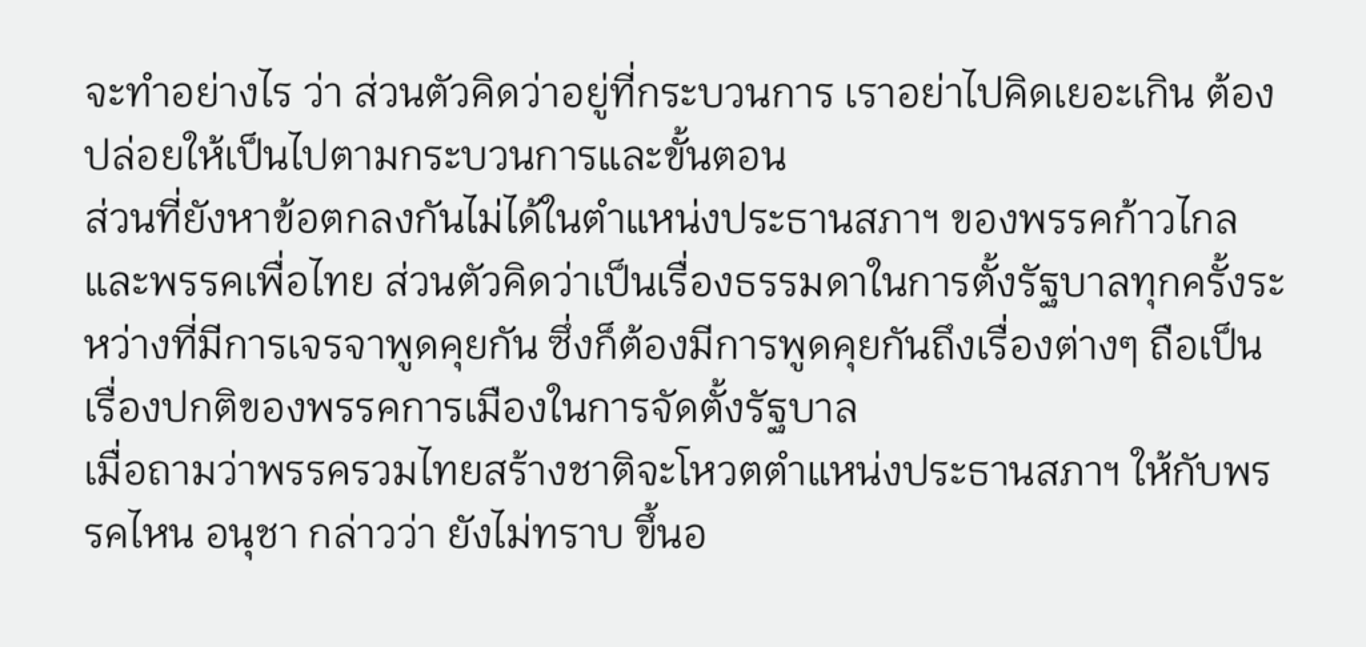จะทำอย่างไร ว่า ส่วนตัวคิดว่าอยู่ที่กระบวนการ เราอย่าไปคิดเยอะเกิน ต้องปล่อยให้เป็นไปตามกระบวนการและขั้นตอน
ส่วนที่ยังหาข้อตกลงกันไม่ได้ในตำแหน่งประธานสภาฯ ของพรรคก้าวไกลและพรรคเพื่อไทย ส่วนตัวคิดว่าเป็นเรื่องธรรมดาในการตั้งรัฐบาลทุกครั้งระหว่างที่มีการเจรจาพูดคุยกัน ซึ่งก็ต้องมีการพูดคุยกันถึงเรื่องต่างๆ ถือเป็นเรื่องปกติของพรรคการเมืองในการจัดตั้งรัฐบาล
เมื่อถามว่าพรรครวมไทยสร้างชาติจะโหวตตำแหน่งประธานสภาฯ ให้กับพรรคไหน อนุชา กล่าวว่า ยังไม่ทราบ ขึ้นอ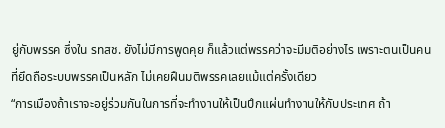ยู่กับพรรค ซึ่งใน รทสช. ยังไม่มีการพูดคุย ก็แล้วแต่พรรคว่าจะมีมติอย่างไร เพราะตนเป็นคนที่ยึดถือระบบพรรคเป็นหลัก ไม่เคยฝืนมติพรรคเลยแม้แต่ครั้งเดียว
“การเมืองถ้าเราจะอยู่ร่วมกันในการที่จะทำงานให้เป็นปึกแผ่นทำงานให้กับประเทศ ถ้า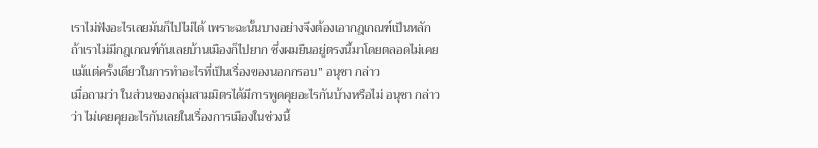เราไม่ฟังอะไรเลยมันก็ไปไม่ได้ เพราะฉะนั้นบางอย่างจึงต้องเอากฎเกณฑ์เป็นหลัก ถ้าเราไม่มีกฎเกณฑ์กันเลยบ้านเมืองก็ไปยาก ซึ่งผมยืนอยู่ตรงนี้มาโดยตลอดไม่เคยแม้แต่ครั้งเดียวในการทำอะไรที่เป็นเรื่องของนอกกรอบ” อนุชา กล่าว
เมื่อถามว่า ในส่วนของกลุ่มสามมิตรได้มีการพูดคุยอะไรกันบ้างหรือไม่ อนุชา กล่าวว่า ไม่เคยคุยอะไรกันเลยในเรื่องการเมืองในช่วงนี้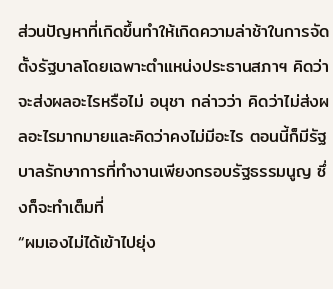ส่วนปัญหาที่เกิดขึ้นทำให้เกิดความล่าช้าในการจัดตั้งรัฐบาลโดยเฉพาะตำแหน่งประธานสภาฯ คิดว่าจะส่งผลอะไรหรือไม่ อนุชา กล่าวว่า คิดว่าไม่ส่งผลอะไรมากมายและคิดว่าคงไม่มีอะไร ตอนนี้ก็มีรัฐบาลรักษาการที่ทำงานเพียงกรอบรัฐธรรมนูญ ซึ่งก็จะทำเต็มที่
“ผมเองไม่ได้เข้าไปยุ่ง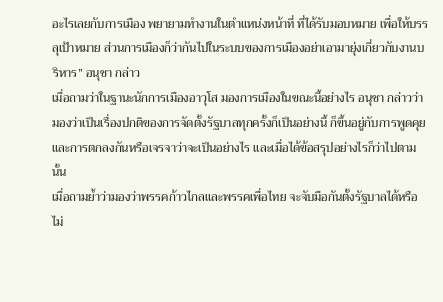อะไรเลยกับการเมือง พยายามทำงานในตำแหน่งหน้าที่ ที่ได้รับมอบหมาย เพื่อให้บรรลุเป้าหมาย ส่วนการเมืองก็ว่ากันไปในระบบของการเมืองอย่าเอามายุ่งเกี่ยวกับงานบริหาร” อนุชา กล่าว
เมื่อถามว่าในฐานะนักการเมืองอาวุโส มองการเมืองในขณะนี้อย่างไร อนุชา กล่าวว่า มองว่าเป็นเรื่องปกติของการจัดตั้งรัฐบาลทุกครั้งก็เป็นอย่างนี้ ก็ขึ้นอยู่กับการพูดคุยและการตกลงกันหรือเจรจาว่าจะเป็นอย่างไร และเมื่อได้ข้อสรุปอย่างไรก็ว่าไปตามนั้น
เมื่อถามย้ำว่ามองว่าพรรคก้าวไกลและพรรคเพื่อไทย จะจับมือกันตั้งรัฐบาลได้หรือไม่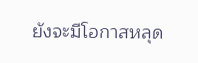ยังจะมีโอกาสหลุด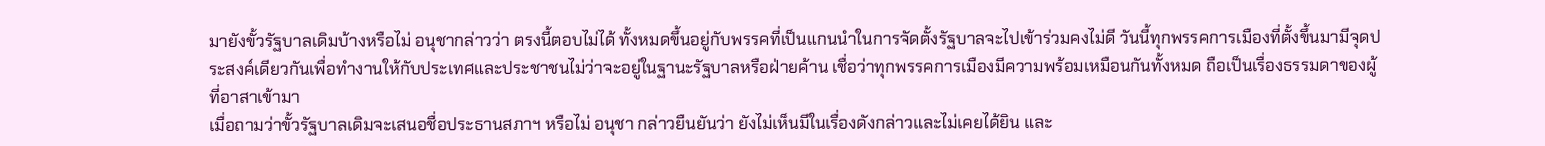มายังขั้วรัฐบาลเดิมบ้างหรือไม่ อนุชากล่าวว่า ตรงนี้ตอบไม่ได้ ทั้งหมดขึ้นอยู่กับพรรคที่เป็นแกนนำในการจัดตั้งรัฐบาลจะไปเข้าร่วมคงไม่ดี วันนี้ทุกพรรคการเมืองที่ตั้งขึ้นมามีจุดประสงค์เดียวกันเพื่อทำงานให้กับประเทศและประชาชนไม่ว่าจะอยู่ในฐานะรัฐบาลหรือฝ่ายค้าน เชื่อว่าทุกพรรคการเมืองมีความพร้อมเหมือนกันทั้งหมด ถือเป็นเรื่องธรรมดาของผู้ที่อาสาเข้ามา
เมื่อถามว่าขั้วรัฐบาลเดิมจะเสนอชื่อประธานสภาฯ หรือไม่ อนุชา กล่าวยืนยันว่า ยังไม่เห็นมีในเรื่องดังกล่าวและไม่เคยได้ยิน และ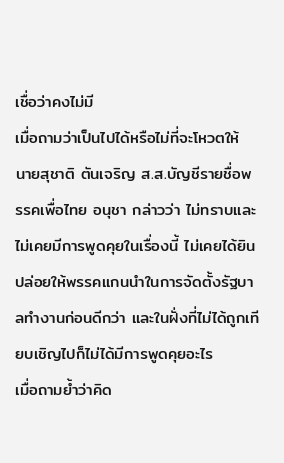เชื่อว่าคงไม่มี
เมื่อถามว่าเป็นไปได้หรือไม่ที่จะโหวตให้ นายสุชาติ ตันเจริญ ส.ส.บัญชีรายชื่อพรรคเพื่อไทย อนุชา กล่าวว่า ไม่ทราบและไม่เคยมีการพูดคุยในเรื่องนี้ ไม่เคยได้ยิน ปล่อยให้พรรคแกนนำในการจัดตั้งรัฐบาลทำงานก่อนดีกว่า และในฝั่งที่ไม่ได้ถูกเทียบเชิญไปก็ไม่ได้มีการพูดคุยอะไร
เมื่อถามย้ำว่าคิด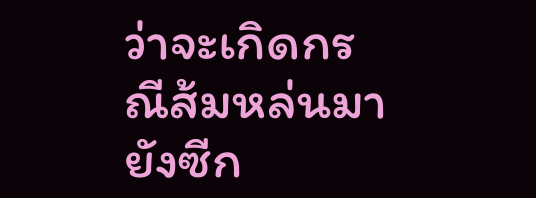ว่าจะเกิดกรณีส้มหล่นมายังซีก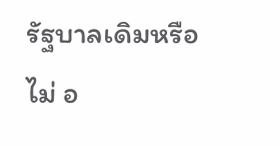รัฐบาลเดิมหรือไม่ อ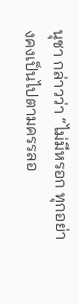นุชา กล่าวว่า “ไม่มีหรอก ทุกอย่างคงเป็นไปตามครรลอ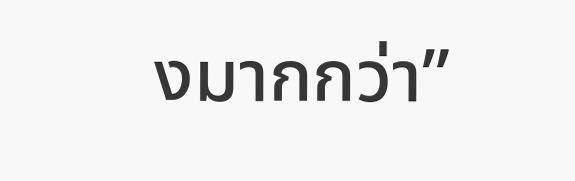งมากกว่า”